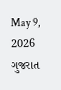May 9, 2026
ગુજરાત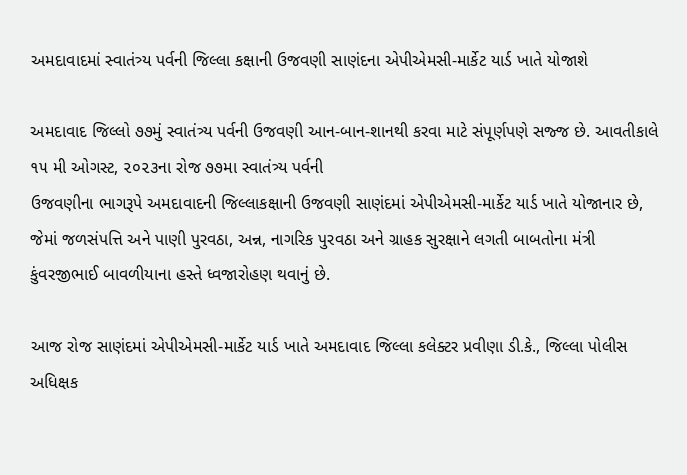અમદાવાદમાં સ્વાતંત્ર્ય પર્વની જિલ્લા કક્ષાની ઉજવણી સાણંદના એપીએમસી-માર્કેટ યાર્ડ ખાતે યોજાશે

અમદાવાદ જિલ્લો ૭૭મું સ્વાતંત્ર્ય પર્વની ઉજવણી આન-બાન-શાનથી કરવા માટે સંપૂર્ણપણે સજ્જ છે. આવતીકાલે ૧૫ મી ઓગસ્ટ, ૨૦૨૩ના રોજ ૭૭મા સ્વાતંત્ર્ય પર્વની
ઉજવણીના ભાગરૂપે અમદાવાદની જિલ્લાકક્ષાની ઉજવણી સાણંદમાં એપીએમસી-માર્કેટ યાર્ડ ખાતે યોજાનાર છે, જેમાં જળસંપત્તિ અને પાણી પુરવઠા, અન્ન, નાગરિક પુરવઠા અને ગ્રાહક સુરક્ષાને લગતી બાબતોના મંત્રી કુંવરજીભાઈ બાવળીયાના હસ્તે ધ્વજારોહણ થવાનું છે.

આજ રોજ સાણંદમાં એપીએમસી-માર્કેટ યાર્ડ ખાતે અમદાવાદ જિલ્લા કલેક્ટર પ્રવીણા ડી.કે., જિલ્લા પોલીસ અધિક્ષક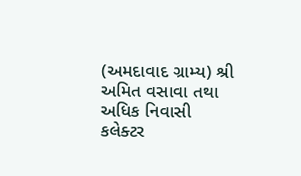(અમદાવાદ ગ્રામ્ય) શ્રી અમિત વસાવા તથા અધિક નિવાસી
કલેક્ટર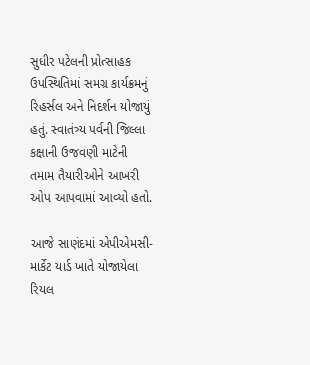સુધીર પટેલની પ્રોત્સાહક ઉપસ્થિતિમાં સમગ્ર કાર્યક્રમનું રિહર્સલ અને નિદર્શન યોજાયું હતું. સ્વાતંત્ર્ય પર્વની જિલ્લા કક્ષાની ઉજવણી માટેની તમામ તૈયારીઓને આખરી ઓપ આપવામાં આવ્યો હતો.

આજે સાણંદમાં એપીએમસી-માર્કેટ યાર્ડ ખાતે યોજાયેલા રિયલ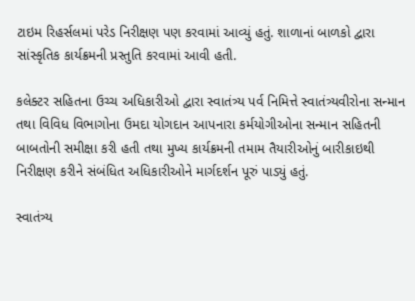ટાઇમ રિહર્સલમાં પરેડ નિરીક્ષણ પણ કરવામાં આવ્યું હતું. શાળાનાં બાળકો દ્વારા સાંસ્કૃતિક કાર્યક્રમની પ્રસ્તુતિ કરવામાં આવી હતી.

કલેક્ટર સહિતના ઉચ્ચ અધિકારીઓ દ્વારા સ્વાતંત્ર્ય પર્વ નિમિત્તે સ્વાતંત્ર્યવીરોના સન્માન તથા વિવિધ વિભાગોના ઉમદા યોગદાન આપનારા કર્મયોગીઓના સન્માન સહિતની
બાબતોની સમીક્ષા કરી હતી તથા મુખ્ય કાર્યક્રમની તમામ તૈયારીઓનું બારીકાઇથી નિરીક્ષણ કરીને સંબંધિત અધિકારીઓને માર્ગદર્શન પૂરું પાડ્યું હતું.

સ્વાતંત્ર્ય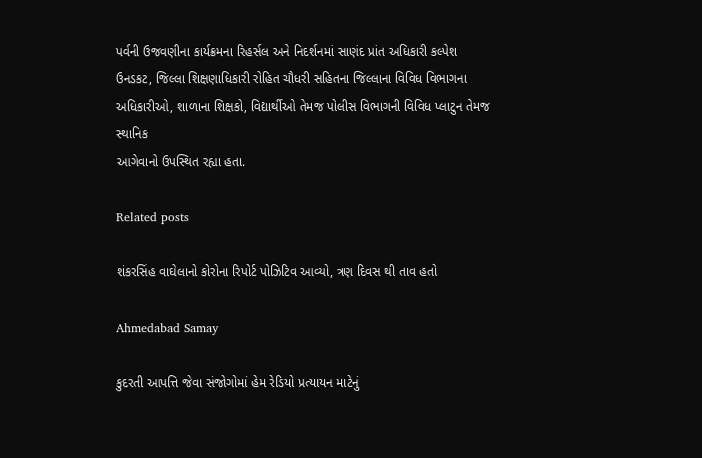પર્વની ઉજવણીના કાર્યક્રમના રિહર્સલ અને નિદર્શનમાં સાણંદ પ્રાંત અધિકારી કલ્પેશ ઉનડકટ, જિલ્લા શિક્ષણાધિકારી રોહિત ચૌધરી સહિતના જિલ્લાના વિવિધ વિભાગના અધિકારીઓ, શાળાના શિક્ષકો, વિદ્યાર્થીઓ તેમજ પોલીસ વિભાગની વિવિધ પ્લાટુન તેમજ સ્થાનિક
આગેવાનો ઉપસ્થિત રહ્યા હતા.

Related posts

શંકરસિંહ વાઘેલાનો કોરોના રિપોર્ટ પોઝિટિવ આવ્યો, ત્રણ દિવસ થી તાવ હતો

Ahmedabad Samay

કુદરતી આપત્તિ જેવા સંજોગોમાં હેમ રેડિયો પ્રત્યાયન માટેનું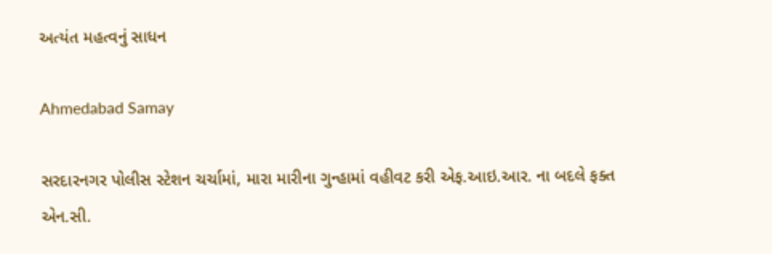અત્યંત મહત્વનું સાધન

Ahmedabad Samay

સરદારનગર પોલીસ સ્ટેશન ચર્ચામાં, મારા મારીના ગુન્હામાં વહીવટ કરી એફ.આઇ.આર. ના બદલે ફક્ત એન.સી.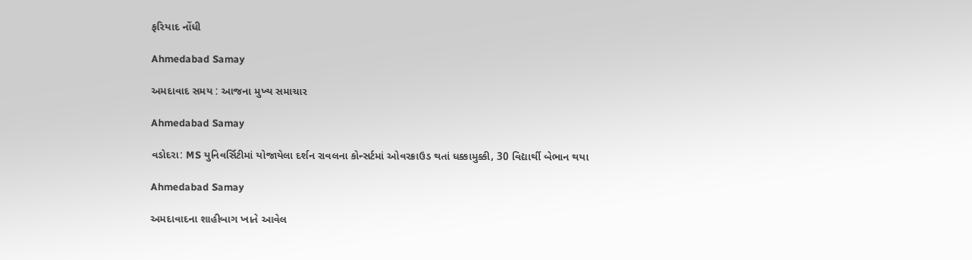ફરિયાદ નોંધી

Ahmedabad Samay

અમદાવાદ સમય : આજના મુખ્ય સમાચાર

Ahmedabad Samay

વડોદરા: MS યુનિવર્સિટીમાં યોજાયેલા દર્શન રાવલના કોન્સર્ટમાં ઓવરક્રાઉડ થતાં ધક્કામુક્કી, 30 વિદ્યાર્થી બેભાન થયા

Ahmedabad Samay

અમદાવાદના શાહીબાગ ખાતે આવેલ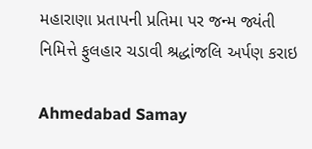મહારાણા પ્રતાપની પ્રતિમા પર જન્મ જ્યંતી નિમિત્તે ફુલહાર ચડાવી શ્રદ્ધાંજલિ અર્પણ કરાઇ

Ahmedabad Samay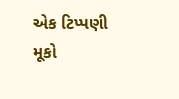એક ટિપ્પણી મૂકો